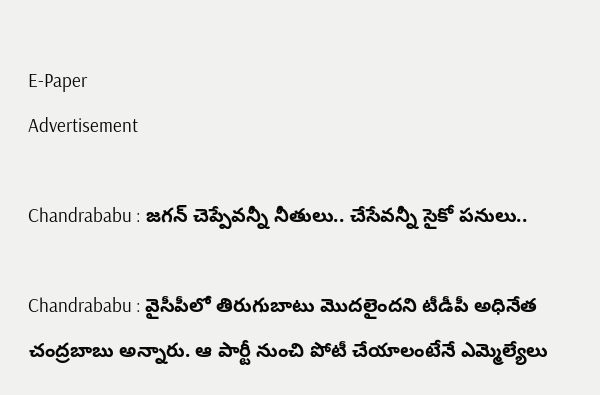E-Paper
Advertisement

Chandrababu : జగన్ చెప్పేవన్నీ నీతులు.. చేసేవన్నీ సైకో పనులు..

Chandrababu : వైసీపీలో తిరుగుబాటు మొదలైందని టీడీపీ అధినేత చంద్రబాబు అన్నారు. ఆ పార్టీ నుంచి పోటీ చేయాలంటేనే ఎమ్మెల్యేలు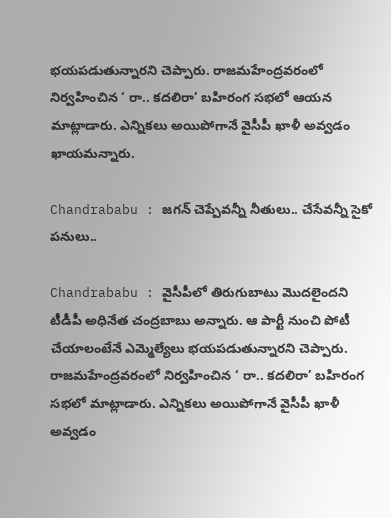భయపడుతున్నారని చెప్పారు. రాజమహేంద్రవరంలో నిర్వహించిన ‘ రా.. కదలిరా’ బహిరంగ సభలో ఆయన మాట్లాడారు. ఎన్నికలు అయిపోగానే వైసీపీ ఖాళీ అవ్వడం ఖాయమన్నారు.

Chandrababu : జగన్ చెప్పేవన్నీ నీతులు.. చేసేవన్నీ సైకో పనులు..

Chandrababu : వైసీపీలో తిరుగుబాటు మొదలైందని టీడీపీ అధినేత చంద్రబాబు అన్నారు. ఆ పార్టీ నుంచి పోటీ చేయాలంటేనే ఎమ్మెల్యేలు భయపడుతున్నారని చెప్పారు. రాజమహేంద్రవరంలో నిర్వహించిన ‘ రా.. కదలిరా’ బహిరంగ సభలో మాట్లాడారు. ఎన్నికలు అయిపోగానే వైసీపీ ఖాళీ అవ్వడం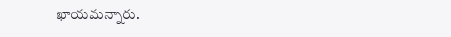ఖాయమన్నారు.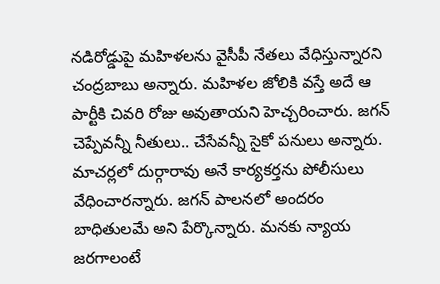నడిరోడ్డుపై మహిళలను వైసీపీ నేతలు వేధిస్తున్నారని చంద్రబాబు అన్నారు. మహిళల జోలికి వస్తే అదే ఆ పార్టీకి చివరి రోజు అవుతాయని హెచ్చరించారు. జగన్‌ చెప్పేవన్నీ నీతులు.. చేసేవన్నీ సైకో పనులు అన్నారు. మాచర్లలో దుర్గారావు అనే కార్యకర్తను పోలీసులు వేధించారన్నారు. జగన్‌ పాలనలో అందరం బాధితులమే అని పేర్కొన్నారు. మనకు న్యాయ జరగాలంటే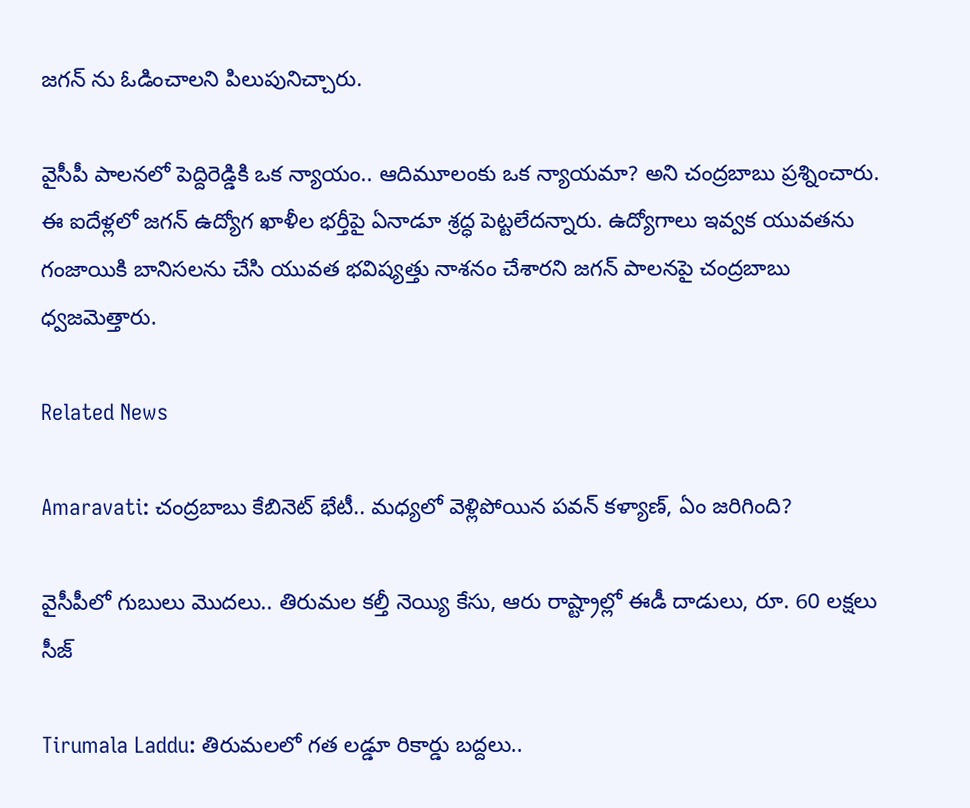జగన్ ను ఓడించాలని పిలుపునిచ్చారు.

వైసీపీ పాలనలో పెద్దిరెడ్డికి ఒక న్యాయం.. ఆదిమూలంకు ఒక న్యాయమా? అని చంద్రబాబు ప్రశ్నించారు. ఈ ఐదేళ్లలో జగన్ ఉద్యోగ ఖాళీల భర్తీపై ఏనాడూ శ్రద్ధ పెట్టలేదన్నారు. ఉద్యోగాలు ఇవ్వక యువతను గంజాయికి బానిసలను చేసి యువత భవిష్యత్తు నాశనం చేశారని జగన్ పాలనపై చంద్రబాబు ధ్వజమెత్తారు.

Related News

Amaravati: చంద్రబాబు కేబినెట్ భేటీ.. మధ్యలో వెళ్లిపోయిన పవన్ కళ్యాణ్, ఏం జరిగింది?

వైసీపీలో గుబులు మొదలు.. తిరుమల కల్తీ నెయ్యి కేసు, ఆరు రాష్ట్రాల్లో ఈడీ దాడులు, రూ. 60 లక్షలు సీజ్

Tirumala Laddu: తిరుమలలో గత లడ్డూ రికార్డు బద్దలు..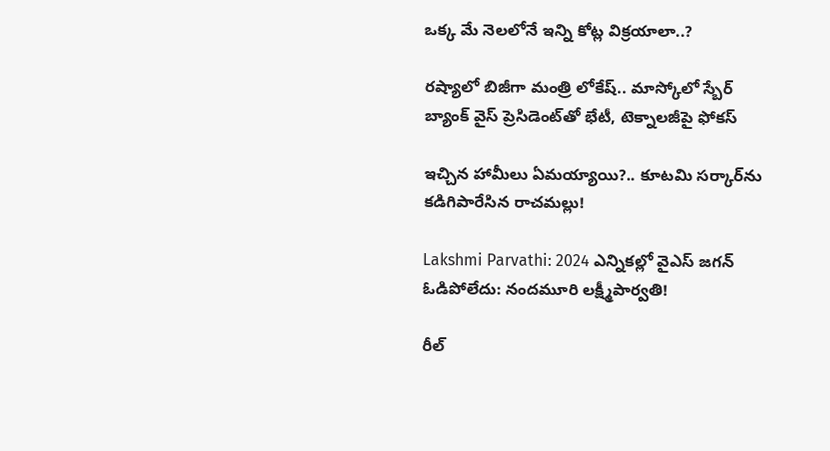ఒక్క మే నెలలోనే ఇన్ని కోట్ల విక్రయాలా..?

రష్యాలో బిజీగా మంత్రి లోకేష్.. మాస్కోలో స్బేర్‌ బ్యాంక్ వైస్ ప్రెసిడెంట్‌తో భేటీ, టెక్నాలజీపై ఫోకస్

ఇచ్చిన హామీలు ఏమయ్యాయి?.. కూటమి సర్కార్‌ను కడిగిపారేసిన రాచమల్లు!

Lakshmi Parvathi: 2024 ఎన్నికల్లో వైఎస్ జగన్ ఓడిపోలేదు: నందమూరి లక్ష్మీపార్వతి!

రీల్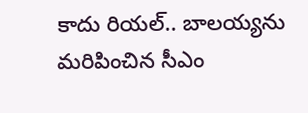కాదు రియల్.. బాలయ్యను మరిపించిన సీఎం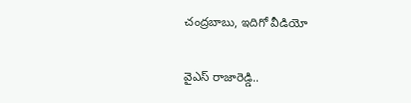చంద్రబాబు, ఇదిగో వీడియో

వైఎస్ రాజారెడ్డి..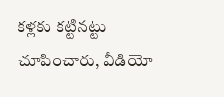కళ్లకు కట్టినట్టు చూపించారు, వీడియో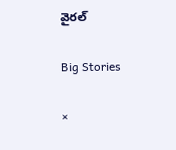వైరల్

Big Stories

×